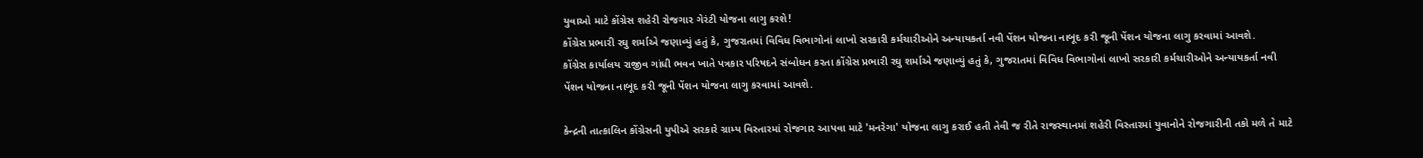યુવાઓ માટે કોંગ્રેસ શહેરી રોજગાર ગેરંટી યોજના લાગુ કરશે!
કોંગ્રેસ પ્રભારી રઘુ શર્માએ જણાવ્યું હતું કે, ગુજરાતમાં વિવિધ વિભાગોનાં લાખો સરકારી કર્મચારીઓને અન્યાયકર્તા નવી પેંશન યોજના નાબૂદ કરી જૂની પેંશન યોજના લાગુ કરવામાં આવશે.
કોંગ્રેસ કાર્યાલય રાજીવ ગાંધી ભવન ખાતે પત્રકાર પરિષદને સંબોધન કરતા કોંગ્રેસ પ્રભારી રઘુ શર્માએ જણાવ્યું હતું કે, ગુજરાતમાં વિવિધ વિભાગોનાં લાખો સરકારી કર્મચારીઓને અન્યાયકર્તા નવી પેંશન યોજના નાબૂદ કરી જૂની પેંશન યોજના લાગુ કરવામાં આવશે.

કેન્દ્રની તાત્કાલિન કોંગ્રેસની યુપીએ સરકારે ગ્રામ્ય વિસ્તારમાં રોજગાર આપવા માટે 'મનરેગા' યોજના લાગુ કરાઈ હતી તેવી જ રીતે રાજસ્થાનમાં શહેરી વિસ્તારમાં યુવાનોને રોજગારીની તકો મળે તે માટે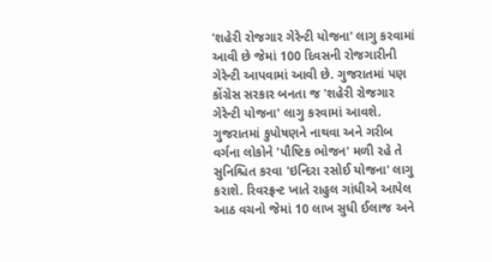'શહેરી રોજગાર ગેરેન્ટી યોજના' લાગુ કરવામાં આવી છે જેમાં 100 દિવસની રોજગારીની ગેરેન્ટી આપવામાં આવી છે. ગુજરાતમાં પણ કોંગ્રેસ સરકાર બનતા જ 'શહેરી રોજગાર ગેરેન્ટી યોજના' લાગુ કરવામાં આવશે.
ગુજરાતમાં કુપોષણને નાથવા અને ગરીબ વર્ગના લોકોને 'પૌષ્ટિક ભોજન' મળી રહે તે સુનિશ્ચિત કરવા 'ઇન્દિરા રસોઈ યોજના' લાગુ કરાશે. રિવરફ્રન્ટ ખાતે રાહુલ ગાંધીએ આપેલ આઠ વચનો જેમાં 10 લાખ સુધી ઈલાજ અને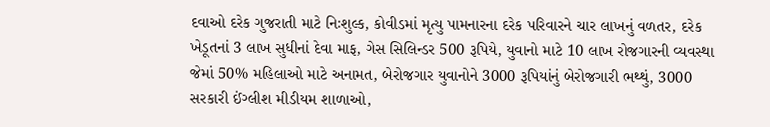દવાઓ દરેક ગુજરાતી માટે નિઃશુલ્ક, કોવીડમાં મૃત્યુ પામનારના દરેક પરિવારને ચાર લાખનું વળતર, દરેક ખેડૂતનાં 3 લાખ સુધીનાં દેવા માફ, ગેસ સિલિન્ડર 500 રૂપિયે, યુવાનો માટે 10 લાખ રોજગારની વ્યવસ્થા જેમાં 50% મહિલાઓ માટે અનામત, બેરોજગાર યુવાનોને 3000 રૂપિયાંનું બેરોજગારી ભથ્થું, 3000 સરકારી ઈંગ્લીશ મીડીયમ શાળાઓ,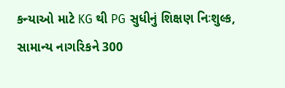કન્યાઓ માટે KG થી PG સુધીનું શિક્ષણ નિઃશુલ્ક, સામાન્ય નાગરિકને 300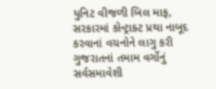યુનિટ વીજળી બિલ માફ, સરકારમાં કોન્ટ્રાક્ટ પ્રથા નાબૂદ કરવાનાં વચનોને લાગુ કરી ગુજરાતનાં તમામ વર્ગોનું સર્વસમાવેશી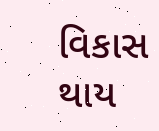વિકાસ થાય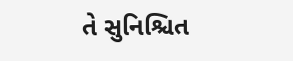તે સુનિશ્ચિત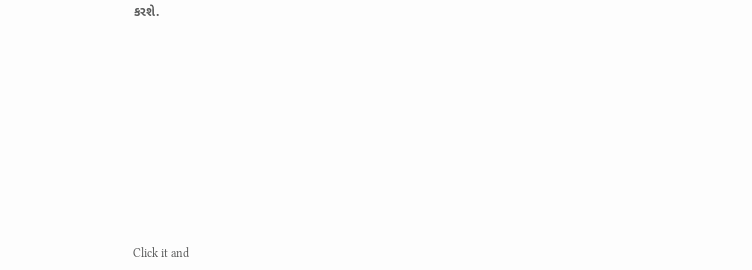કરશે.












Click it and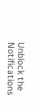Unblock the Notifications